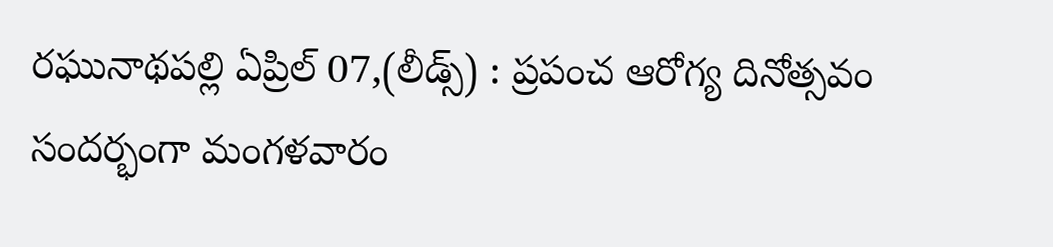రఘునాథపల్లి ఏప్రిల్ 07,(లీడ్స్) : ప్రపంచ ఆరోగ్య దినోత్సవం సందర్భంగా మంగళవారం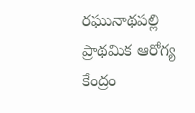రఘునాథపల్లి ప్రాథమిక ఆరోగ్య కేంద్రం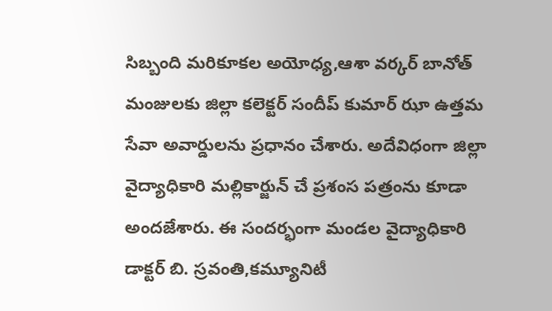సిబ్బంది మరికూకల అయోధ్య,ఆశా వర్కర్ బానోత్ మంజులకు జిల్లా కలెక్టర్ సందీప్ కుమార్ ఝా ఉత్తమ సేవా అవార్డులను ప్రధానం చేశారు. అదేవిధంగా జిల్లా వైద్యాధికారి మల్లికార్జున్ చే ప్రశంస పత్రంను కూడా అందజేశారు. ఈ సందర్భంగా మండల వైద్యాధికారి డాక్టర్ బి. స్రవంతి,కమ్యూనిటీ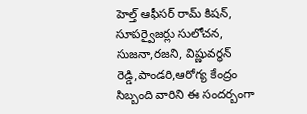హెల్త్ ఆఫీసర్ రామ్ కిషన్, సూపర్వైజర్లు సులోచన, సుజనా,రజని, విష్ణువర్ధన్ రెడ్డి,పాండరి,ఆరోగ్య కేంద్రం సిబ్బంది వారిని ఈ సందర్బంగా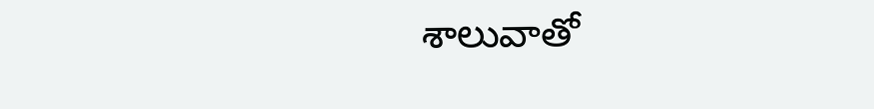శాలువాతో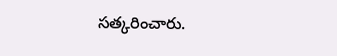సత్కరించారు.